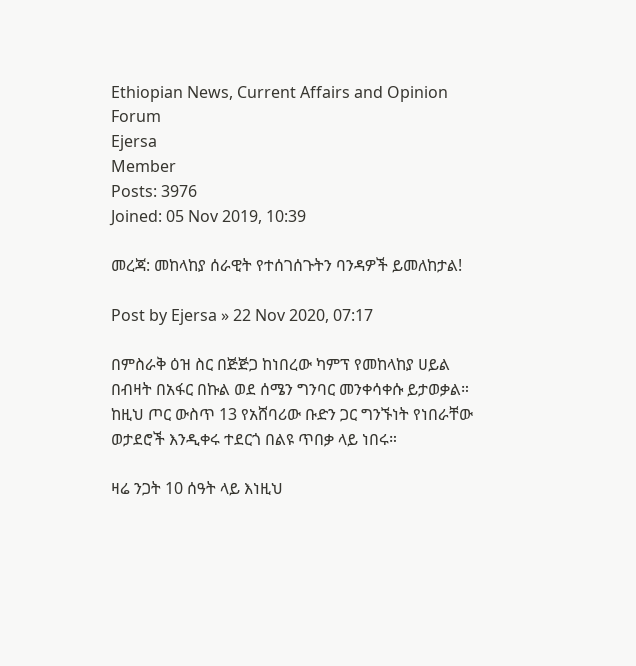Ethiopian News, Current Affairs and Opinion Forum
Ejersa
Member
Posts: 3976
Joined: 05 Nov 2019, 10:39

መረጃ: መከላከያ ሰራዊት የተሰገሰጉትን ባንዳዎች ይመለከታል!

Post by Ejersa » 22 Nov 2020, 07:17

በምስራቅ ዕዝ ስር በጅጅጋ ከነበረው ካምፕ የመከላከያ ሀይል በብዛት በአፋር በኩል ወደ ሰሜን ግንባር መንቀሳቀሱ ይታወቃል። ከዚህ ጦር ውስጥ 13 የአሸባሪው ቡድን ጋር ግንኙነት የነበራቸው ወታደሮች እንዲቀሩ ተደርጎ በልዩ ጥበቃ ላይ ነበሩ።

ዛሬ ንጋት 10 ሰዓት ላይ እነዚህ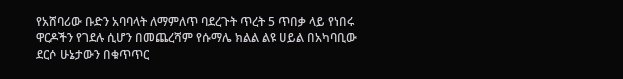የአሸባሪው ቡድን አባባላት ለማምለጥ ባደረጉት ጥረት 5 ጥበቃ ላይ የነበሩ ዋርዶችን የገደሉ ሲሆን በመጨረሻም የሱማሌ ክልል ልዩ ሀይል በአካባቢው ደርሶ ሁኔታውን በቁጥጥር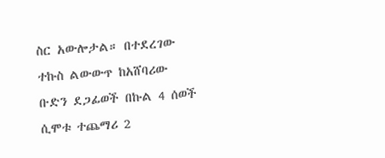ስር አውሎታል። በተደረገው ተኩስ ልውውጥ ከአሸባሪው ቡድን ደጋፊወች በኩል 4 ሰወች ሲሞቱ ተጨማሪ 2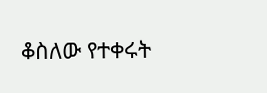ቆስለው የተቀሩት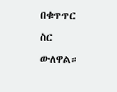በቁጥጥር ስር ውለዋል።